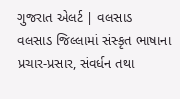ગુજરાત એલર્ટ | વલસાડ
વલસાડ જિલ્લામાં સંસ્કૃત ભાષાના પ્રચાર-પ્રસાર, સંવર્ધન તથા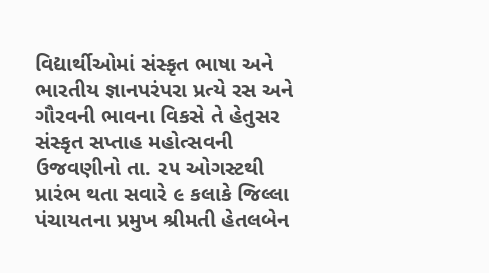વિદ્યાર્થીઓમાં સંસ્કૃત ભાષા અને ભારતીય જ્ઞાનપરંપરા પ્રત્યે રસ અને ગૌરવની ભાવના વિકસે તે હેતુસર સંસ્કૃત સપ્તાહ મહોત્સવની ઉજવણીનો તા. ૨૫ ઓગસ્ટથી પ્રારંભ થતા સવારે ૯ કલાકે જિલ્લા પંચાયતના પ્રમુખ શ્રીમતી હેતલબેન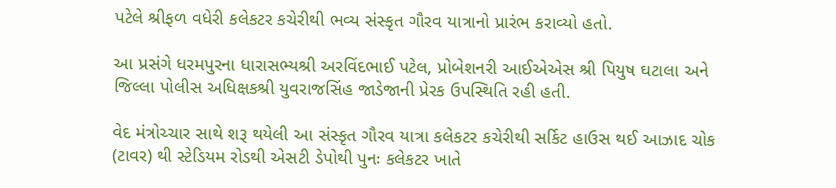પટેલે શ્રીફળ વધેરી કલેકટર કચેરીથી ભવ્ય સંસ્કૃત ગૌરવ યાત્રાનો પ્રારંભ કરાવ્યો હતો.

આ પ્રસંગે ધરમપુરના ધારાસભ્યશ્રી અરવિંદભાઈ પટેલ, પ્રોબેશનરી આઈએએસ શ્રી પિયુષ ઘટાલા અને જિલ્લા પોલીસ અધિક્ષકશ્રી યુવરાજસિંહ જાડેજાની પ્રેરક ઉપસ્થિતિ રહી હતી.

વેદ મંત્રોચ્ચાર સાથે શરૂ થયેલી આ સંસ્કૃત ગૌરવ યાત્રા કલેકટર કચેરીથી સર્કિટ હાઉસ થઈ આઝાદ ચોક (ટાવર) થી સ્ટેડિયમ રોડથી એસટી ડેપોથી પુનઃ કલેકટર ખાતે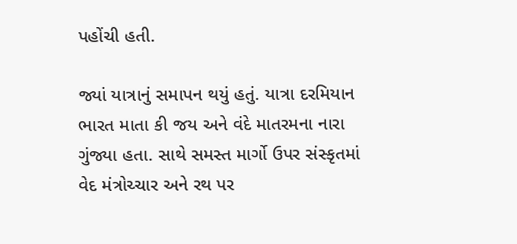પહોંચી હતી.

જ્યાં યાત્રાનું સમાપન થયું હતું. યાત્રા દરમિયાન ભારત માતા કી જય અને વંદે માતરમના નારા ગુંજ્યા હતા. સાથે સમસ્ત માર્ગો ઉપર સંસ્કૃતમાં વેદ મંત્રોચ્ચાર અને રથ પર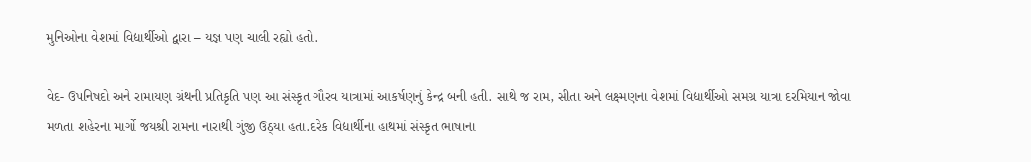મુનિઓના વેશમાં વિદ્યાર્થીઓ દ્વારા – યજ્ઞ પણ ચાલી રહ્યો હતો.

વેદ- ઉપનિષદો અને રામાયણ ગ્રંથની પ્રતિકૃતિ પણ આ સંસ્કૃત ગૌરવ યાત્રામાં આકર્ષણનું કેન્દ્ર બની હતી. સાથે જ રામ, સીતા અને લક્ષ્મણના વેશમાં વિદ્યાર્થીઓ સમગ્ર યાત્રા દરમિયાન જોવા મળતા શહેરના માર્ગો જયશ્રી રામના નારાથી ગુંજી ઉઠ્યા હતા.દરેક વિદ્યાર્થીના હાથમાં સંસ્કૃત ભાષાના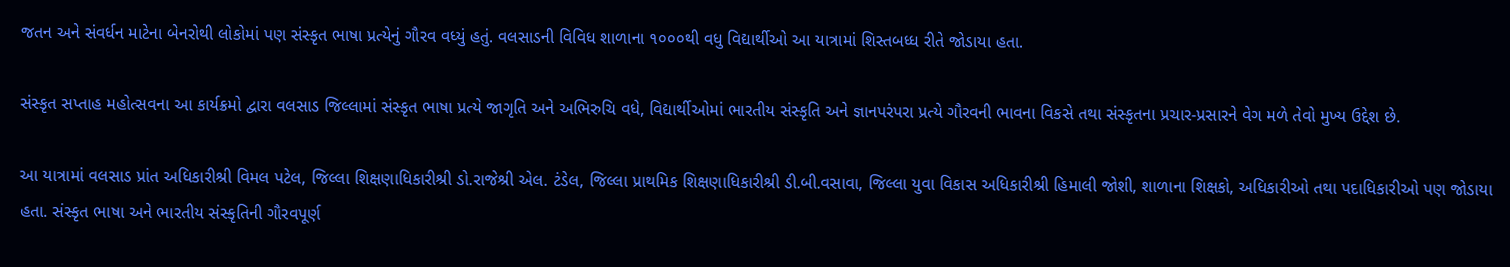જતન અને સંવર્ધન માટેના બેનરોથી લોકોમાં પણ સંસ્કૃત ભાષા પ્રત્યેનું ગૌરવ વધ્યું હતું. વલસાડની વિવિધ શાળાના ૧૦૦૦થી વધુ વિદ્યાર્થીઓ આ યાત્રામાં શિસ્તબધ્ધ રીતે જોડાયા હતા.

સંસ્કૃત સપ્તાહ મહોત્સવના આ કાર્યક્રમો દ્વારા વલસાડ જિલ્લામાં સંસ્કૃત ભાષા પ્રત્યે જાગૃતિ અને અભિરુચિ વધે, વિદ્યાર્થીઓમાં ભારતીય સંસ્કૃતિ અને જ્ઞાનપરંપરા પ્રત્યે ગૌરવની ભાવના વિકસે તથા સંસ્કૃતના પ્રચાર-પ્રસારને વેગ મળે તેવો મુખ્ય ઉદ્દેશ છે.

આ યાત્રામાં વલસાડ પ્રાંત અધિકારીશ્રી વિમલ પટેલ, જિલ્લા શિક્ષણાધિકારીશ્રી ડો.રાજેશ્રી એલ. ટંડેલ, જિલ્લા પ્રાથમિક શિક્ષણાધિકારીશ્રી ડી.બી.વસાવા, જિલ્લા યુવા વિકાસ અધિકારીશ્રી હિમાલી જોશી, શાળાના શિક્ષકો, અધિકારીઓ તથા પદાધિકારીઓ પણ જોડાયા હતા. સંસ્કૃત ભાષા અને ભારતીય સંસ્કૃતિની ગૌરવપૂર્ણ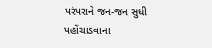પરંપરાને જન-જન સુધી પહોંચાડવાના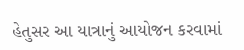હેતુસર આ યાત્રાનું આયોજન કરવામાં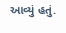આવ્યું હતું.